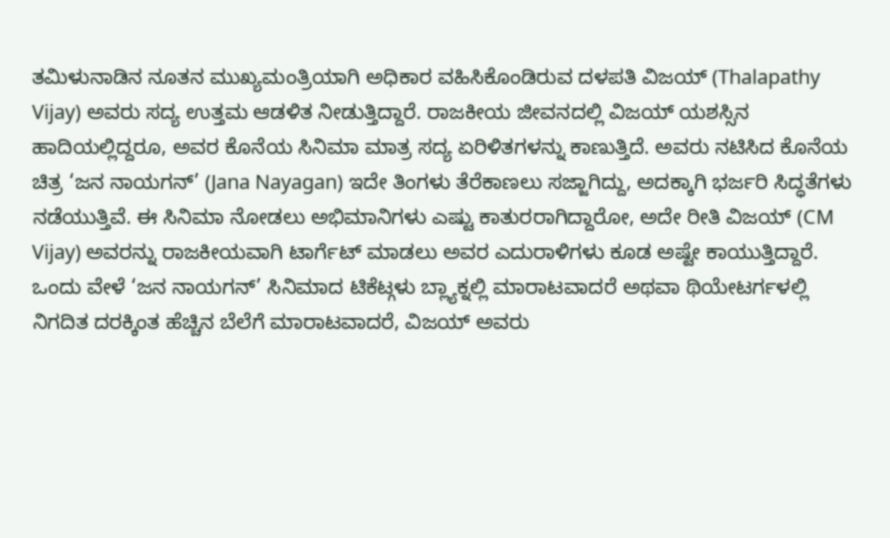ತಮಿಳುನಾಡಿನ ನೂತನ ಮುಖ್ಯಮಂತ್ರಿಯಾಗಿ ಅಧಿಕಾರ ವಹಿಸಿಕೊಂಡಿರುವ ದಳಪತಿ ವಿಜಯ್ (Thalapathy Vijay) ಅವರು ಸದ್ಯ ಉತ್ತಮ ಆಡಳಿತ ನೀಡುತ್ತಿದ್ದಾರೆ. ರಾಜಕೀಯ ಜೀವನದಲ್ಲಿ ವಿಜಯ್ ಯಶಸ್ಸಿನ ಹಾದಿಯಲ್ಲಿದ್ದರೂ, ಅವರ ಕೊನೆಯ ಸಿನಿಮಾ ಮಾತ್ರ ಸದ್ಯ ಏರಿಳಿತಗಳನ್ನು ಕಾಣುತ್ತಿದೆ. ಅವರು ನಟಿಸಿದ ಕೊನೆಯ ಚಿತ್ರ ‘ಜನ ನಾಯಗನ್’ (Jana Nayagan) ಇದೇ ತಿಂಗಳು ತೆರೆಕಾಣಲು ಸಜ್ಜಾಗಿದ್ದು, ಅದಕ್ಕಾಗಿ ಭರ್ಜರಿ ಸಿದ್ಧತೆಗಳು ನಡೆಯುತ್ತಿವೆ. ಈ ಸಿನಿಮಾ ನೋಡಲು ಅಭಿಮಾನಿಗಳು ಎಷ್ಟು ಕಾತುರರಾಗಿದ್ದಾರೋ, ಅದೇ ರೀತಿ ವಿಜಯ್ (CM Vijay) ಅವರನ್ನು ರಾಜಕೀಯವಾಗಿ ಟಾರ್ಗೆಟ್ ಮಾಡಲು ಅವರ ಎದುರಾಳಿಗಳು ಕೂಡ ಅಷ್ಟೇ ಕಾಯುತ್ತಿದ್ದಾರೆ.
ಒಂದು ವೇಳೆ ‘ಜನ ನಾಯಗನ್’ ಸಿನಿಮಾದ ಟಿಕೆಟ್ಗಳು ಬ್ಲ್ಯಾಕ್ನಲ್ಲಿ ಮಾರಾಟವಾದರೆ ಅಥವಾ ಥಿಯೇಟರ್ಗಳಲ್ಲಿ ನಿಗದಿತ ದರಕ್ಕಿಂತ ಹೆಚ್ಚಿನ ಬೆಲೆಗೆ ಮಾರಾಟವಾದರೆ, ವಿಜಯ್ ಅವರು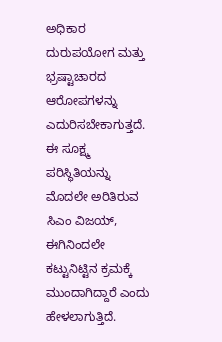ಅಧಿಕಾರ ದುರುಪಯೋಗ ಮತ್ತು ಭ್ರಷ್ಟಾಚಾರದ ಆರೋಪಗಳನ್ನು ಎದುರಿಸಬೇಕಾಗುತ್ತದೆ. ಈ ಸೂಕ್ಷ್ಮ ಪರಿಸ್ಥಿತಿಯನ್ನು ಮೊದಲೇ ಅರಿತಿರುವ ಸಿಎಂ ವಿಜಯ್, ಈಗಿನಿಂದಲೇ ಕಟ್ಟುನಿಟ್ಟಿನ ಕ್ರಮಕ್ಕೆ ಮುಂದಾಗಿದ್ದಾರೆ ಎಂದು ಹೇಳಲಾಗುತ್ತಿದೆ.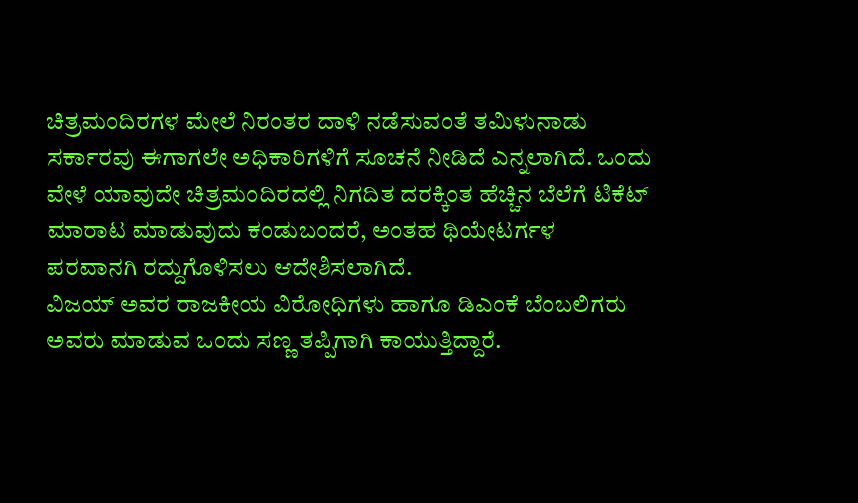ಚಿತ್ರಮಂದಿರಗಳ ಮೇಲೆ ನಿರಂತರ ದಾಳಿ ನಡೆಸುವಂತೆ ತಮಿಳುನಾಡು ಸರ್ಕಾರವು ಈಗಾಗಲೇ ಅಧಿಕಾರಿಗಳಿಗೆ ಸೂಚನೆ ನೀಡಿದೆ ಎನ್ನಲಾಗಿದೆ. ಒಂದು ವೇಳೆ ಯಾವುದೇ ಚಿತ್ರಮಂದಿರದಲ್ಲಿ ನಿಗದಿತ ದರಕ್ಕಿಂತ ಹೆಚ್ಚಿನ ಬೆಲೆಗೆ ಟಿಕೆಟ್ ಮಾರಾಟ ಮಾಡುವುದು ಕಂಡುಬಂದರೆ, ಅಂತಹ ಥಿಯೇಟರ್ಗಳ ಪರವಾನಗಿ ರದ್ದುಗೊಳಿಸಲು ಆದೇಶಿಸಲಾಗಿದೆ.
ವಿಜಯ್ ಅವರ ರಾಜಕೀಯ ವಿರೋಧಿಗಳು ಹಾಗೂ ಡಿಎಂಕೆ ಬೆಂಬಲಿಗರು ಅವರು ಮಾಡುವ ಒಂದು ಸಣ್ಣ ತಪ್ಪಿಗಾಗಿ ಕಾಯುತ್ತಿದ್ದಾರೆ.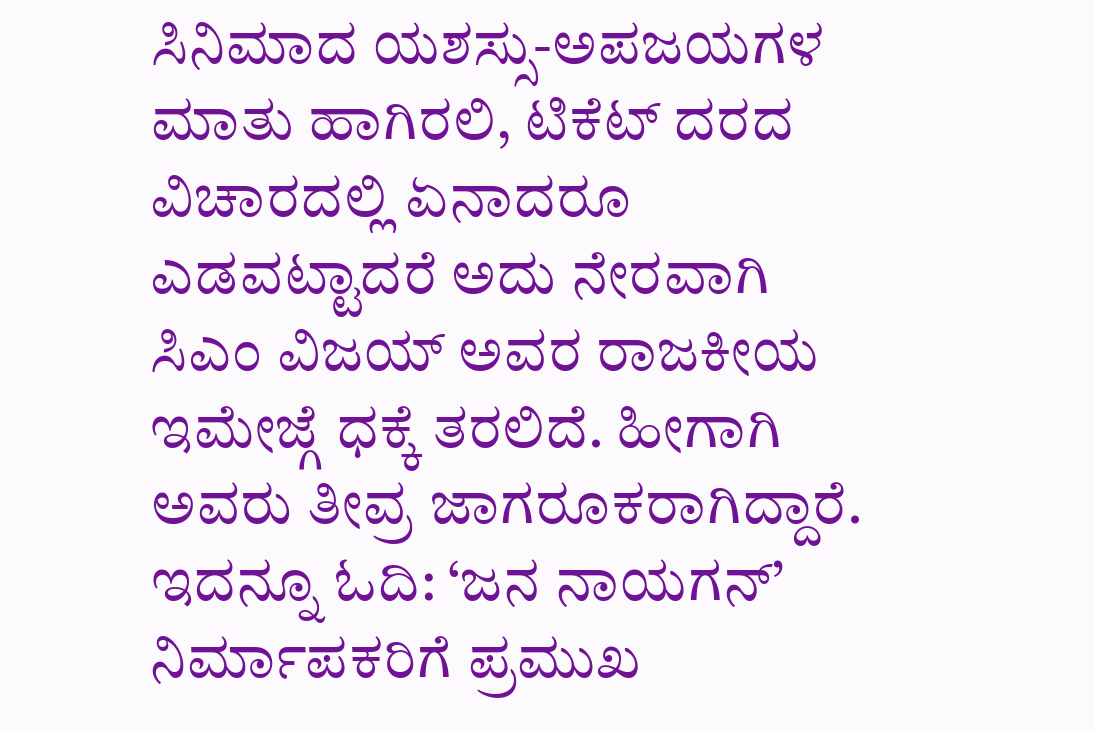ಸಿನಿಮಾದ ಯಶಸ್ಸು-ಅಪಜಯಗಳ ಮಾತು ಹಾಗಿರಲಿ, ಟಿಕೆಟ್ ದರದ ವಿಚಾರದಲ್ಲಿ ಏನಾದರೂ ಎಡವಟ್ಟಾದರೆ ಅದು ನೇರವಾಗಿ ಸಿಎಂ ವಿಜಯ್ ಅವರ ರಾಜಕೀಯ ಇಮೇಜ್ಗೆ ಧಕ್ಕೆ ತರಲಿದೆ. ಹೀಗಾಗಿ ಅವರು ತೀವ್ರ ಜಾಗರೂಕರಾಗಿದ್ದಾರೆ.
ಇದನ್ನೂ ಓದಿ: ‘ಜನ ನಾಯಗನ್’ ನಿರ್ಮಾಪಕರಿಗೆ ಪ್ರಮುಖ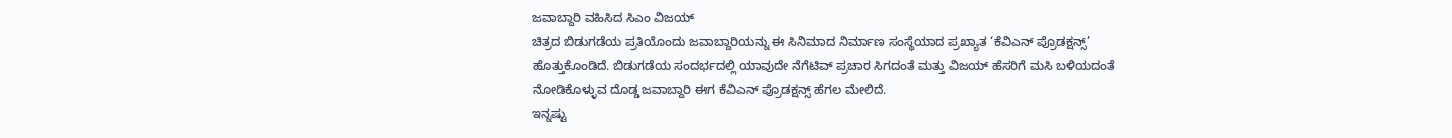ಜವಾಬ್ದಾರಿ ವಹಿಸಿದ ಸಿಎಂ ವಿಜಯ್
ಚಿತ್ರದ ಬಿಡುಗಡೆಯ ಪ್ರತಿಯೊಂದು ಜವಾಬ್ದಾರಿಯನ್ನು ಈ ಸಿನಿಮಾದ ನಿರ್ಮಾಣ ಸಂಸ್ಥೆಯಾದ ಪ್ರಖ್ಯಾತ ‘ಕೆವಿಎನ್ ಪ್ರೊಡಕ್ಷನ್ಸ್’ ಹೊತ್ತುಕೊಂಡಿದೆ. ಬಿಡುಗಡೆಯ ಸಂದರ್ಭದಲ್ಲಿ ಯಾವುದೇ ನೆಗೆಟಿವ್ ಪ್ರಚಾರ ಸಿಗದಂತೆ ಮತ್ತು ವಿಜಯ್ ಹೆಸರಿಗೆ ಮಸಿ ಬಳಿಯದಂತೆ ನೋಡಿಕೊಳ್ಳುವ ದೊಡ್ಡ ಜವಾಬ್ದಾರಿ ಈಗ ಕೆವಿಎನ್ ಪ್ರೊಡಕ್ಷನ್ಸ್ ಹೆಗಲ ಮೇಲಿದೆ.
ಇನ್ನಷ್ಟು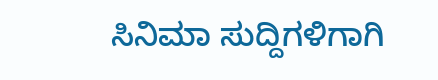ಸಿನಿಮಾ ಸುದ್ದಿಗಳಿಗಾಗಿ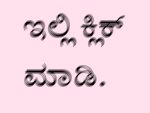ಇಲ್ಲಿ ಕ್ಲಿಕ್ ಮಾಡಿ.